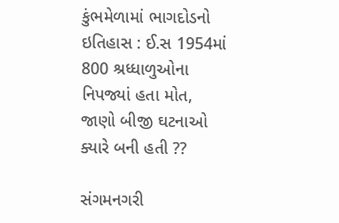કુંભમેળામાં ભાગદોડનો ઇતિહાસ : ઈ.સ 1954માં 800 શ્રધ્ધાળુઓના નિપજ્યાં હતા મોત, જાણો બીજી ઘટનાઓ ક્યારે બની હતી ??

સંગમનગરી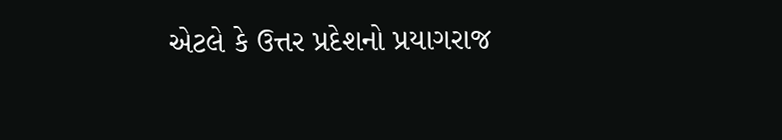એટલે કે ઉત્તર પ્રદેશનો પ્રયાગરાજ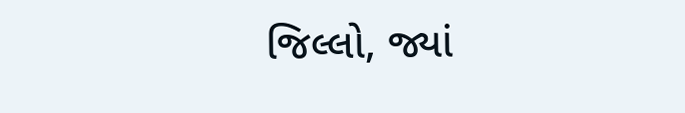જિલ્લો, જ્યાં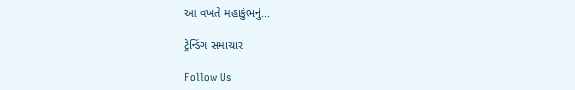આ વખતે મહાકુંભનું...

ટ્રેન્ડિંગ સમાચાર

Follow Us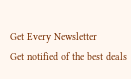Get Every Newsletter
Get notified of the best deals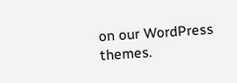on our WordPress themes.